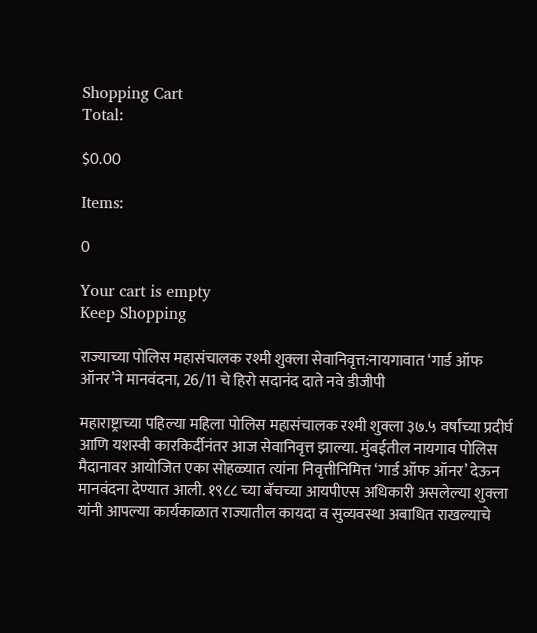Shopping Cart
Total:

$0.00

Items:

0

Your cart is empty
Keep Shopping

राज्याच्या पोलिस महासंचालक रश्मी शुक्ला सेवानिवृत्त:नायगावात ‘गार्ड ऑफ ऑनर’ने मानवंदना, 26/11 चे हिरो सदानंद दाते नवे डीजीपी

महाराष्ट्राच्या पहिल्या महिला पोलिस महासंचालक रश्मी शुक्ला ३७.५ वर्षांच्या प्रदीर्घ आणि यशस्वी कारकिर्दीनंतर आज सेवानिवृत्त झाल्या. मुंबईतील नायगाव पोलिस मैदानावर आयोजित एका सोहळ्यात त्यांना निवृत्तीनिमित्त ‘गार्ड ऑफ ऑनर’ देऊन मानवंदना देण्यात आली. १९८८ च्या बॅचच्या आयपीएस अधिकारी असलेल्या शुक्ला यांनी आपल्या कार्यकाळात राज्यातील कायदा व सुव्यवस्था अबाधित राखल्याचे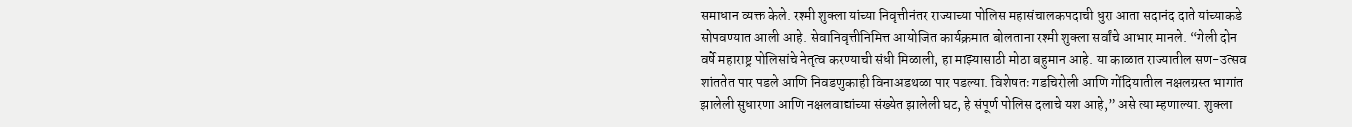समाधान व्यक्त केले. रश्मी शुक्ला यांच्या निवृत्तीनंतर राज्याच्या पोलिस महासंचालकपदाची धुरा आता सदानंद दाते यांच्याकडे सोपवण्यात आली आहे. सेवानिवृत्तीनिमित्त आयोजित कार्यक्रमात बोलताना रश्मी शुक्ला सर्वांचे आभार मानले. “गेली दोन वर्षे महाराष्ट्र पोलिसांचे नेतृत्व करण्याची संधी मिळाली, हा माझ्यासाठी मोठा बहुमान आहे. या काळात राज्यातील सण-उत्सव शांततेत पार पडले आणि निवडणुकाही विनाअडथळा पार पडल्या. विशेषतः गडचिरोली आणि गोंदियातील नक्षलग्रस्त भागांत झालेली सुधारणा आणि नक्षलवाद्यांच्या संख्येत झालेली घट, हे संपूर्ण पोलिस दलाचे यश आहे,” असे त्या म्हणाल्या. शुक्ला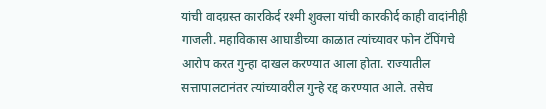यांची वादग्रस्त कारकिर्द रश्मी शुक्ला यांची कारकीर्द काही वादांनीही गाजली. महाविकास आघाडीच्या काळात त्यांच्यावर फोन टॅपिंगचे आरोप करत गुन्हा दाखल करण्यात आला होता. राज्यातील सत्तापालटानंतर त्यांच्यावरील गुन्हे रद्द करण्यात आले. तसेच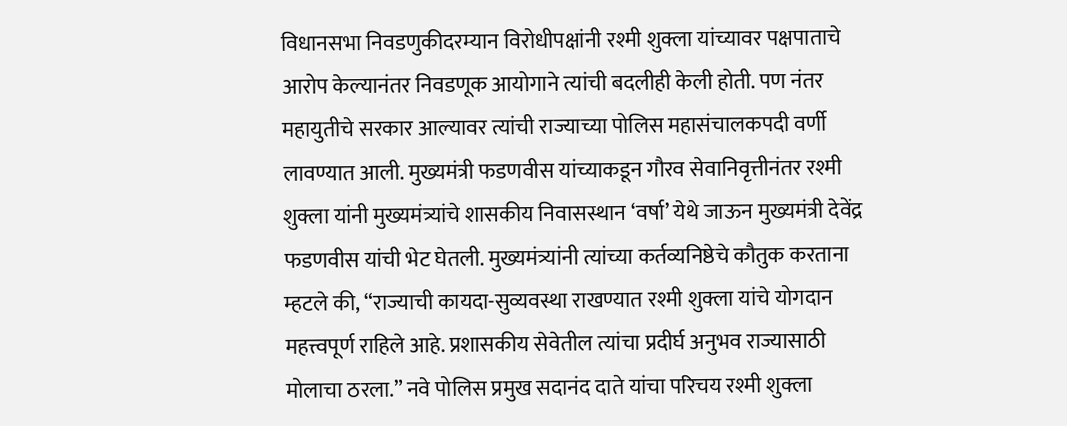विधानसभा निवडणुकीदरम्यान विरोधीपक्षांनी रश्मी शुक्ला यांच्यावर पक्षपाताचे आरोप केल्यानंतर निवडणूक आयोगाने त्यांची बदलीही केली होती. पण नंतर महायुतीचे सरकार आल्यावर त्यांची राज्याच्या पोलिस महासंचालकपदी वर्णी लावण्यात आली. मुख्यमंत्री फडणवीस यांच्याकडून गौरव सेवानिवृत्तीनंतर रश्मी शुक्ला यांनी मुख्यमंत्र्यांचे शासकीय निवासस्थान ‘वर्षा’ येथे जाऊन मुख्यमंत्री देवेंद्र फडणवीस यांची भेट घेतली. मुख्यमंत्र्यांनी त्यांच्या कर्तव्यनिष्ठेचे कौतुक करताना म्हटले की, “राज्याची कायदा-सुव्यवस्था राखण्यात रश्मी शुक्ला यांचे योगदान महत्त्वपूर्ण राहिले आहे. प्रशासकीय सेवेतील त्यांचा प्रदीर्घ अनुभव राज्यासाठी मोलाचा ठरला.” नवे पोलिस प्रमुख सदानंद दाते यांचा परिचय रश्मी शुक्ला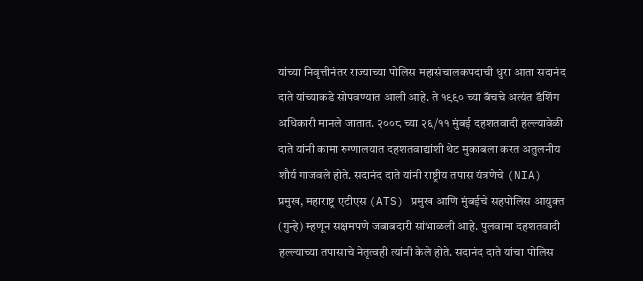यांच्या निवृत्तीनंतर राज्याच्या पोलिस महासंचालकपदाची धुरा आता सदानंद दाते यांच्याकडे सोपवण्यात आली आहे. ते १९९० च्या बॅचचे अत्यंत डॅशिंग अधिकारी मानले जातात. २००८ च्या २६/११ मुंबई दहशतवादी हल्ल्यावेळी दाते यांनी कामा रुग्णालयात दहशतवाद्यांशी थेट मुकाबला करत अतुलनीय शौर्य गाजवले होते. सदानंद दाते यांनी राष्ट्रीय तपास यंत्रणेचे (NIA) प्रमुख, महाराष्ट्र एटीएस (ATS) प्रमुख आणि मुंबईचे सहपोलिस आयुक्त (गुन्हे) म्हणून सक्षमपणे जबाबदारी सांभाळली आहे. पुलवामा दहशतवादी हल्ल्याच्या तपासाचे नेतृत्वही त्यांनी केले होते. सदानंद दाते यांचा पोलिस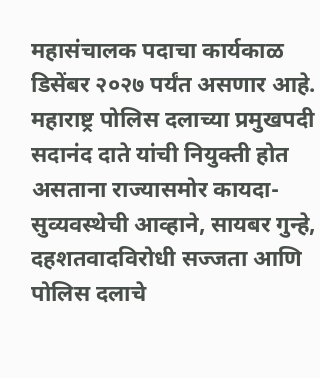महासंचालक पदाचा कार्यकाळ डिसेंबर २०२७ पर्यंत असणार आहे. महाराष्ट्र पोलिस दलाच्या प्रमुखपदी सदानंद दाते यांची नियुक्ती होत असताना राज्यासमोर कायदा-सुव्यवस्थेची आव्हाने, सायबर गुन्हे, दहशतवादविरोधी सज्जता आणि पोलिस दलाचे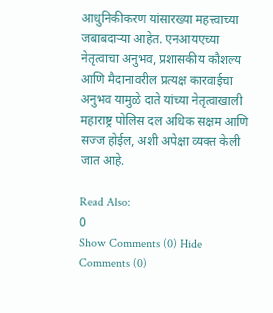आधुनिकीकरण यांसारख्या महत्त्वाच्या जबाबदाऱ्या आहेत. एनआयएच्या नेतृत्वाचा अनुभव, प्रशासकीय कौशल्य आणि मैदानावरील प्रत्यक्ष कारवाईचा अनुभव यामुळे दाते यांच्या नेतृत्वाखाली महाराष्ट्र पोलिस दल अधिक सक्षम आणि सज्ज होईल, अशी अपेक्षा व्यक्त केली जात आहे.

Read Also:
0
Show Comments (0) Hide Comments (0)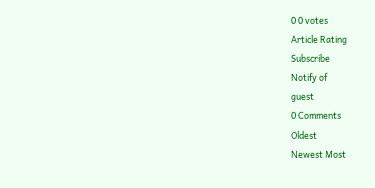0 0 votes
Article Rating
Subscribe
Notify of
guest
0 Comments
Oldest
Newest Most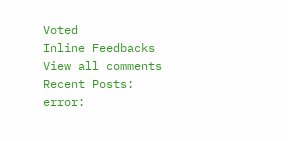Voted
Inline Feedbacks
View all comments
Recent Posts:
error: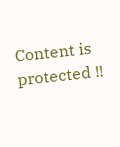Content is protected !!